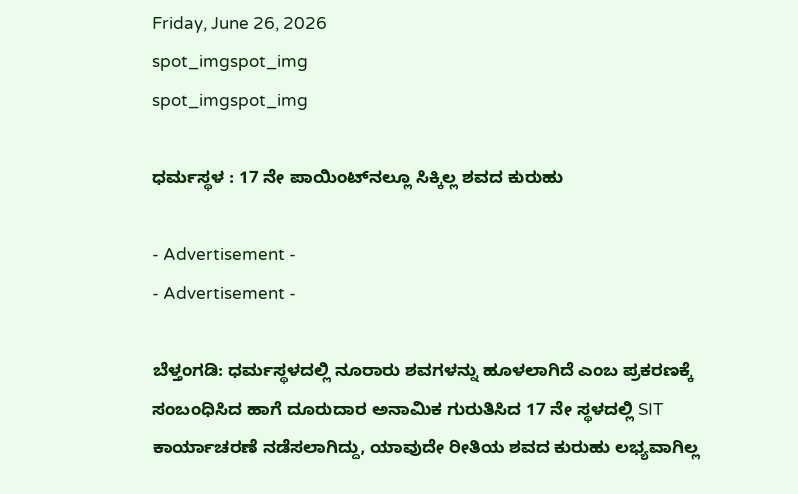Friday, June 26, 2026
spot_imgspot_img
spot_imgspot_img

ಧರ್ಮಸ್ಥಳ : 17 ನೇ ಪಾಯಿಂಟ್‌ನಲ್ಲೂ ಸಿಕ್ಕಿಲ್ಲ ಶವದ ಕುರುಹು

- Advertisement -
- Advertisement -

ಬೆಳ್ತಂಗಡಿ: ಧರ್ಮಸ್ಥಳದಲ್ಲಿ ನೂರಾರು ಶವಗಳನ್ನು ಹೂಳಲಾಗಿದೆ ಎಂಬ ಪ್ರಕರಣಕ್ಕೆ ಸಂಬಂಧಿಸಿದ ಹಾಗೆ ದೂರುದಾರ ಅನಾಮಿಕ ಗುರುತಿಸಿದ 17 ನೇ ಸ್ಥಳದಲ್ಲಿ SIT ಕಾರ್ಯಾಚರಣೆ ನಡೆಸಲಾಗಿದ್ದು, ಯಾವುದೇ ರೀತಿಯ ಶವದ ಕುರುಹು ಲಭ್ಯವಾಗಿಲ್ಲ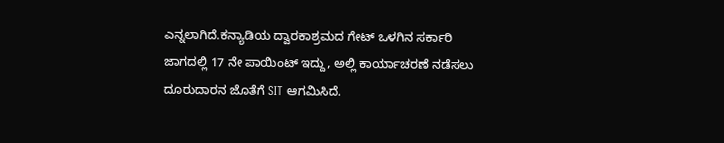ಎನ್ನಲಾಗಿದೆ.ಕನ್ಯಾಡಿಯ ದ್ವಾರಕಾಶ್ರಮದ ಗೇಟ್ ಒಳಗಿನ ಸರ್ಕಾರಿ ಜಾಗದಲ್ಲಿ 17 ನೇ ಪಾಯಿಂಟ್ ಇದ್ದು, ಅಲ್ಲಿ ಕಾರ್ಯಾಚರಣೆ ನಡೆಸಲು ದೂರುದಾರನ ಜೊತೆಗೆ SIT ಆಗಮಿಸಿದೆ.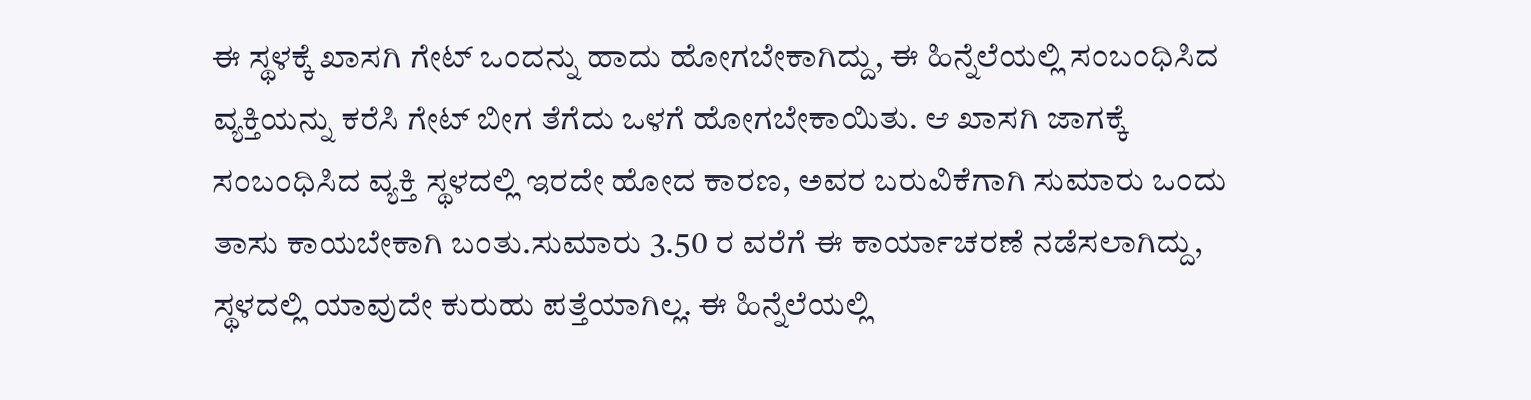ಈ ಸ್ಥಳಕ್ಕೆ ಖಾಸಗಿ ಗೇಟ್ ಒಂದನ್ನು ಹಾದು ಹೋಗಬೇಕಾಗಿದ್ದು, ಈ ಹಿನ್ನೆಲೆಯಲ್ಲಿ ಸಂಬಂಧಿಸಿದ ವ್ಯಕ್ತಿಯನ್ನು ಕರೆಸಿ ಗೇಟ್ ಬೀಗ ತೆಗೆದು ಒಳಗೆ ಹೋಗಬೇಕಾಯಿತು. ಆ ಖಾಸಗಿ ಜಾಗಕ್ಕೆ ಸಂಬಂಧಿಸಿದ ವ್ಯಕ್ತಿ ಸ್ಥಳದಲ್ಲಿ ಇರದೇ ಹೋದ ಕಾರಣ, ಅವರ ಬರುವಿಕೆಗಾಗಿ ಸುಮಾರು ಒಂದು ತಾಸು ಕಾಯಬೇಕಾಗಿ ಬಂತು.ಸುಮಾರು 3.50 ರ ವರೆಗೆ ಈ ಕಾರ್ಯಾಚರಣೆ ನಡೆಸಲಾಗಿದ್ದು, ಸ್ಥಳದಲ್ಲಿ ಯಾವುದೇ ಕುರುಹು ಪತ್ತೆಯಾಗಿಲ್ಲ. ಈ ಹಿನ್ನೆಲೆಯಲ್ಲಿ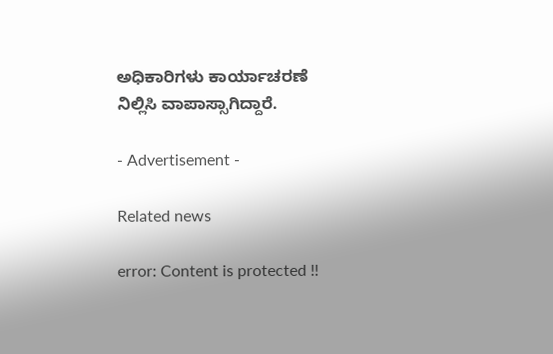ಅಧಿಕಾರಿಗಳು ಕಾರ್ಯಾಚರಣೆ ನಿಲ್ಲಿಸಿ ವಾಪಾಸ್ಸಾಗಿದ್ದಾರೆ.

- Advertisement -

Related news

error: Content is protected !!